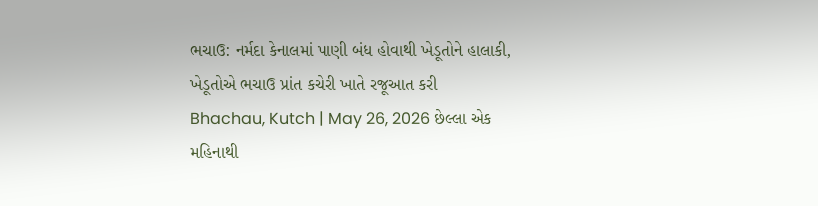ભચાઉ: નર્મદા કેનાલમાં પાણી બંધ હોવાથી ખેડૂતોને હાલાકી, ખેડૂતોએ ભચાઉ પ્રાંત કચેરી ખાતે રજૂઆત કરી
Bhachau, Kutch | May 26, 2026 છેલ્લા એક મહિનાથી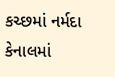કચ્છમાં નર્મદા કેનાલમાં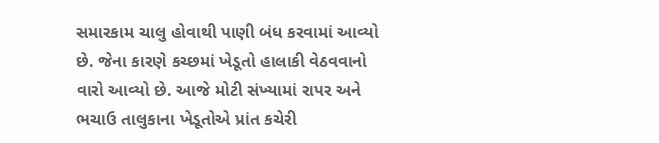સમારકામ ચાલુ હોવાથી પાણી બંધ કરવામાં આવ્યો છે. જેના કારણે કચ્છમાં ખેડૂતો હાલાકી વેઠવવાનો વારો આવ્યો છે. આજે મોટી સંખ્યામાં રાપર અને ભચાઉ તાલુકાના ખેડૂતોએ પ્રાંત કચેરી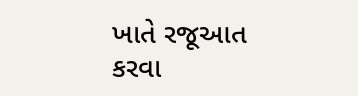ખાતે રજૂઆત કરવા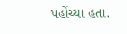પહોંચ્યા હતા.